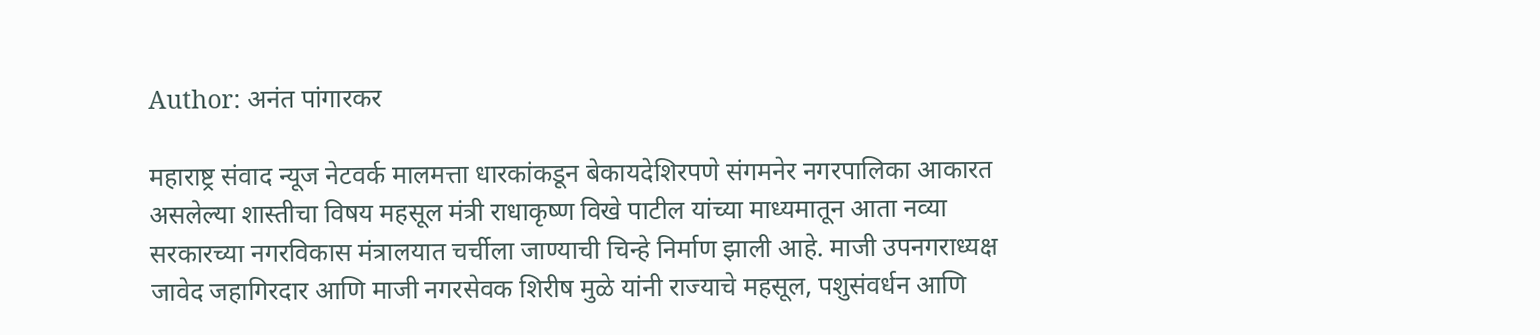Author: अनंत पांगारकर

महाराष्ट्र संवाद न्यूज नेटवर्क मालमत्ता धारकांकडून बेकायदेशिरपणे संगमनेर नगरपालिका आकारत असलेल्या शास्तीचा विषय महसूल मंत्री राधाकृष्ण विखे पाटील यांच्या माध्यमातून आता नव्या सरकारच्या नगरविकास मंत्रालयात चर्चीला जाण्याची चिन्हे निर्माण झाली आहे. माजी उपनगराध्यक्ष जावेद जहागिरदार आणि माजी नगरसेवक शिरीष मुळे यांनी राज्याचे महसूल, पशुसंवर्धन आणि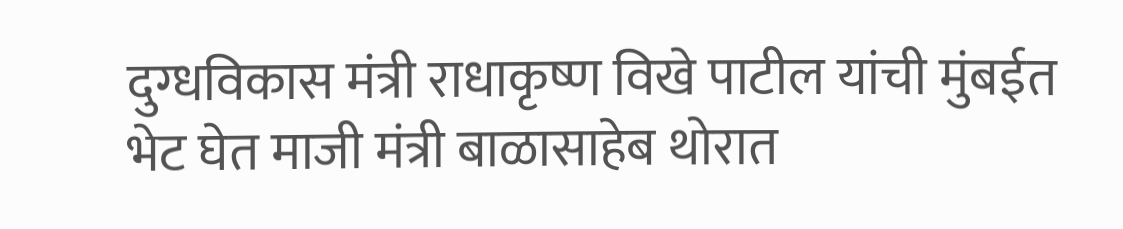दुग्धविकास मंत्री राधाकृष्ण विखे पाटील यांची मुंबईत भेट घेत माजी मंत्री बाळासाहेब थोरात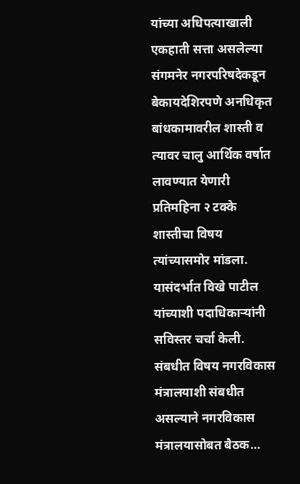यांच्या अधिपत्याखाली एकहाती सत्ता असलेल्या संगमनेर नगरपरिषदेकडून बेकायदेशिरपणे अनधिकृत बांधकामावरील शास्ती व त्यावर चालु आर्थिक वर्षात लावण्यात येणारी प्रतिमहिना २ टक्के शास्तीचा विषय त्यांच्यासमोर मांडला. यासंदर्भात विखे पाटील यांच्याशी पदाधिकाऱ्यांनी सविस्तर चर्चा केली. संबधीत विषय नगरविकास मंत्रालयाशी संबधीत असल्याने नगरविकास मंत्रालयासोबत बैठक…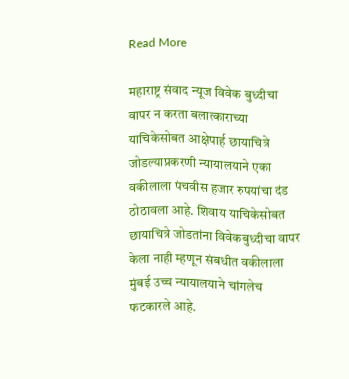Read More

महाराष्ट्र संवाद न्यूज विवेक बुध्दीचा वापर न करता बलात्काराच्या याचिकेसोबत आक्षेपार्ह छायाचित्रे जोडल्याप्रकरणी न्यायालयाने एका वकीलाला पंचवीस हजार रुपयांचा दंड ठोठावला आहे. शिवाय याचिकेसोबत छायाचित्रे जोडतांना विवेकबुध्दीचा वापर केला नाही म्हणून संबधीत वकीलाला मुंबई उच्च न्यायालयाने चांगलेच फटकारले आहे.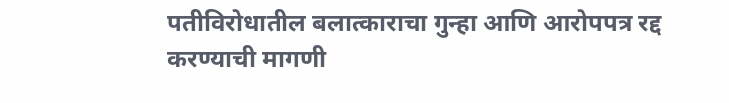पतीविरोधातील बलात्काराचा गुन्हा आणि आरोपपत्र रद्द करण्याची मागणी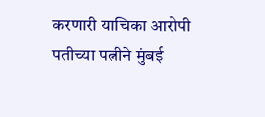करणारी याचिका आरोपी पतीच्या पत्नीने मुंबई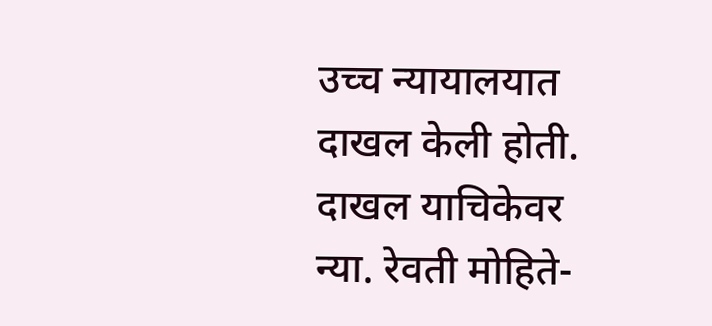उच्च न्यायालयात दाखल केली होती. दाखल याचिकेवर न्या. रेवती मोहिते-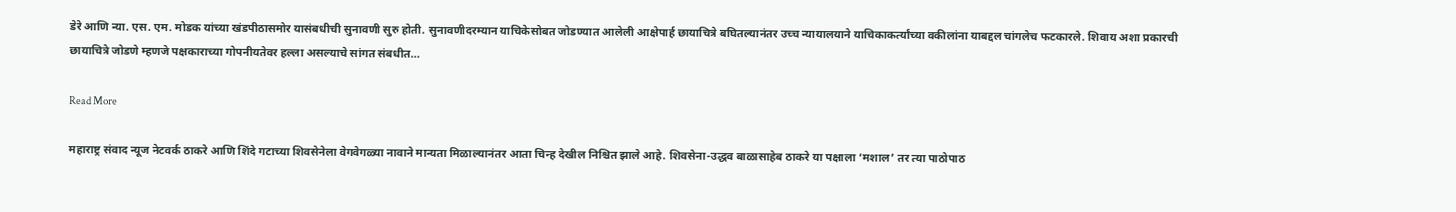डेरे आणि न्या. एस. एम. मोडक यांच्या खंडपीठासमोर यासंबधीची सुनावणी सुरु होती. सुनावणीदरम्यान याचिकेसोबत जोडण्यात आलेली आक्षेपार्ह छायाचित्रे बघितल्यानंतर उच्च न्यायालयाने याचिकाकर्त्यांच्या वकीलांना याबद्दल चांगलेच फटकारले. शिवाय अशा प्रकारची छायाचित्रे जोडणे म्हणजे पक्षकाराच्या गोपनीयतेवर हल्ला असल्याचे सांगत संबधीत…

Read More

महाराष्ट्र संवाद न्यूज नेटवर्क ठाकरे आणि शिंदे गटाच्या शिवसेनेला वेगवेगळ्या नावाने मान्यता मिळाल्यानंतर आता चिन्ह देखील निश्चित झाले आहे. शिवसेना-उद्धव बाळासाहेब ठाकरे या पक्षाला ‘मशाल’ तर त्या पाठोपाठ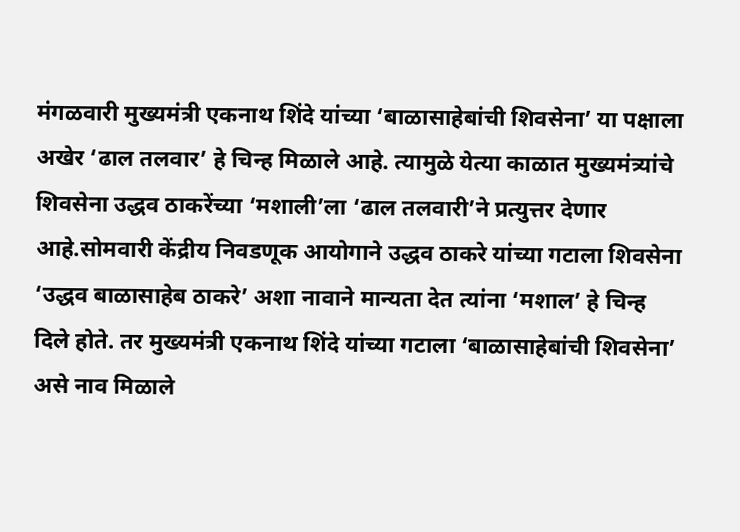मंगळवारी मुख्यमंत्री एकनाथ शिंदे यांच्या ‘बाळासाहेबांची शिवसेना’ या पक्षाला अखेर ‘ढाल तलवार’ हे चिन्ह मिळाले आहे. त्यामुळे येत्या काळात मुख्यमंत्र्यांचे शिवसेना उद्धव ठाकरेंच्या ‘मशाली’ला ‘ढाल तलवारी’ने प्रत्युत्तर देणार आहे.सोमवारी केंद्रीय निवडणूक आयोगाने उद्धव ठाकरे यांच्या गटाला शिवसेना ‘उद्धव बाळासाहेब ठाकरे’ अशा नावाने मान्यता देत त्यांना ‘मशाल’ हे चिन्ह दिले होते. तर मुख्यमंत्री एकनाथ शिंदे यांच्या गटाला ‘बाळासाहेबांची शिवसेना’ असे नाव मिळाले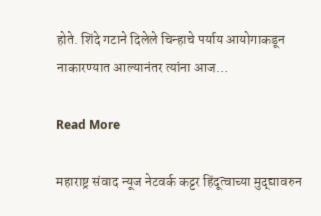होते. शिंदे गटाने दिलेले चिन्हाचे पर्याय आयोगाकडून नाकारण्यात आल्यानंतर त्यांना आज…

Read More

महाराष्ट्र संवाद न्यूज नेटवर्क कट्टर हिंदूत्वाच्या मुद्द्यावरुन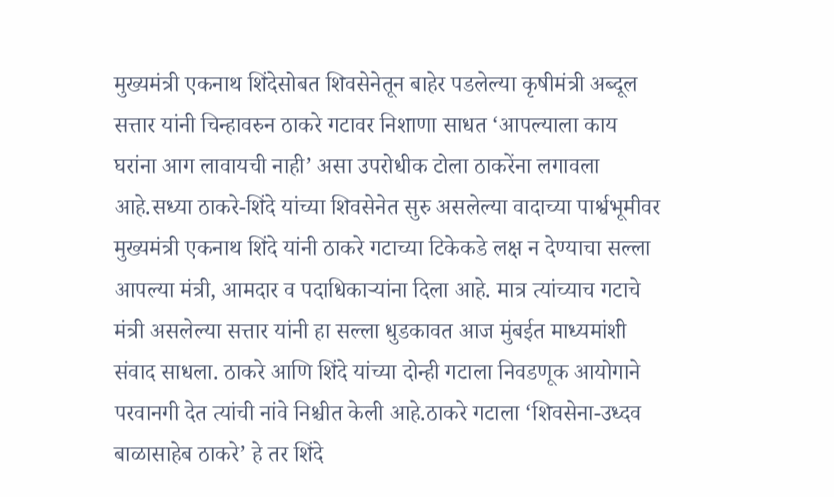मुख्यमंत्री एकनाथ शिंदेसोबत शिवसेनेतून बाहेर पडलेल्या कृषीमंत्री अब्दूल सत्तार यांनी चिन्हावरुन ठाकरे गटावर निशाणा साधत ‘आपल्याला काय घरांना आग लावायची नाही’ असा उपरोधीक टोला ठाकरेंना लगावला आहे.सध्या ठाकरे-शिंदे यांच्या शिवसेनेत सुरु असलेल्या वादाच्या पार्श्वभूमीवर मुख्यमंत्री एकनाथ शिंदे यांनी ठाकरे गटाच्या टिकेकडे लक्ष न देण्याचा सल्ला आपल्या मंत्री, आमदार व पदाधिकाऱ्यांना दिला आहे. मात्र त्यांच्याच गटाचे मंत्री असलेल्या सत्तार यांनी हा सल्ला धुडकावत आज मुंबईत माध्यमांशी संवाद साधला. ठाकरे आणि शिंदे यांच्या दोन्ही गटाला निवडणूक आयोगाने परवानगी देत त्यांची नांवे निश्चीत केली आहे.ठाकरे गटाला ‘शिवसेना-उध्दव बाळासाहेब ठाकरे’ हे तर शिंदे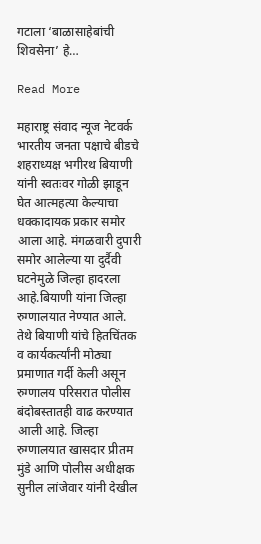गटाला ‘बाळासाहेबांची शिवसेना’ हे…

Read More

महाराष्ट्र संवाद न्यूज नेटवर्क भारतीय जनता पक्षाचे बीडचे शहराध्यक्ष भगीरथ बियाणी यांनी स्वतःवर गोळी झाडून घेत आत्महत्या केल्याचा धक्कादायक प्रकार समोर आला आहे. मंगळवारी दुपारी समोर आलेल्या या दुर्दैवी घटनेमुळे जिल्हा हादरला आहे.बियाणी यांना जिल्हा रुग्णालयात नेण्यात आले. तेथे बियाणी यांचे हितचिंतक व कार्यकर्त्यांनी मोठ्या प्रमाणात गर्दी केली असून रुग्णालय परिसरात पोलीस बंदोबस्तातही वाढ करण्यात आली आहे. जिल्हा रुग्णालयात खासदार प्रीतम मुंडे आणि पोलीस अधीक्षक सुनील लांजेवार यांनी देखील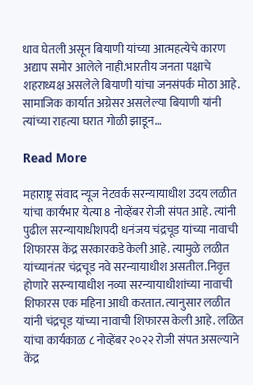धाव घेतली असून बियाणी यांच्या आत्महत्येचे कारण अद्याप समोर आलेले नाही.भारतीय जनता पक्षाचे शहराध्यक्ष असलेले बियाणी यांचा जनसंपर्क मोठा आहे. सामाजिक कार्यात अग्रेसर असलेल्या बियाणी यांनी त्यांच्या राहत्या घरात गोळी झाडून…

Read More

महाराष्ट्र संवाद न्यूज नेटवर्क सरन्यायाधीश उदय लळीत यांचा कार्यभार येत्या 8 नोव्हेंबर रोजी संपत आहे. त्यांनी पुढील सरन्यायाधीशपदी धनंजय चंद्रचूड यांच्या नावाची शिफारस केंद्र सरकारकडे केली आहे. त्यामुळे लळीत यांच्यानंतर चंद्रचूड नवे सरन्यायाधीश असतील.निवृत्त होणारे सरन्यायाधीश नव्या सरन्यायाधीशांच्या नावाची शिफारस एक महिना आधी करतात. त्यानुसार लळीत यांनी चंद्रचूड यांच्या नावाची शिफारस केली आहे. लळित यांचा कार्यकाळ ८ नोव्हेंबर २०२२ रोजी संपत असल्याने केंद्र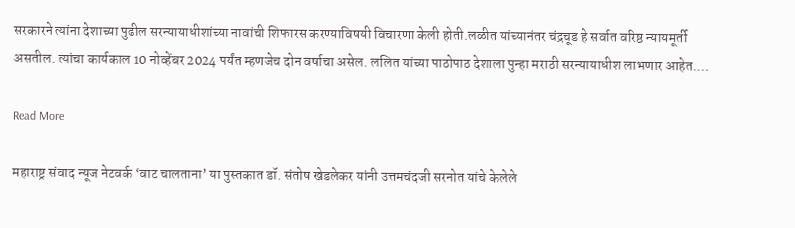सरकारने त्यांना देशाच्या पुढील सरन्यायाधीशांच्या नावांची शिफारस करण्याविषयी विचारणा केली होती.लळीत यांच्यानंतर चंद्रचूड हे सर्वात वरिष्ठ न्यायमूर्ती असतील. त्यांचा कार्यकाल 10 नोव्हेंबर 2024 पर्यंत म्हणजेच दोन वर्षाचा असेल. ललित यांच्या पाठोपाठ देशाला पुन्हा मराठी सरन्यायाधीश लाभणार आहेत.…

Read More

महाराष्ट्र संवाद न्यूज नेटवर्क ‘वाट चालताना’ या पुस्तकात डॉ. संतोष खेडलेकर यांनी उत्तमचंदजी सरनोत यांचे केलेले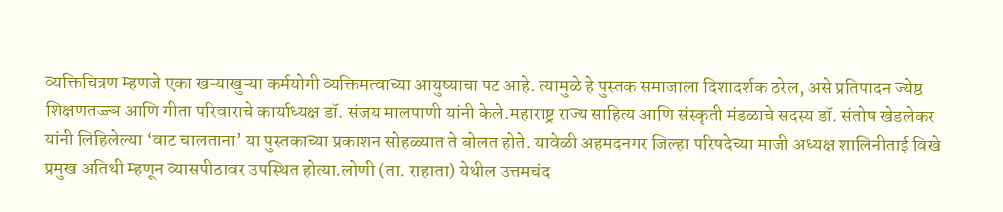व्यक्तिचित्रण म्हणजे एका खऱ्याखुऱ्या कर्मयोगी व्यक्तिमत्वाच्या आयुष्याचा पट आहे. त्यामुळे हे पुस्तक समाजाला दिशादर्शक ठरेल, असे प्रतिपादन ज्येष्ठ शिक्षणतज्ज्ञ आणि गीता परिवाराचे कार्याध्यक्ष डॉ. संजय मालपाणी यांनी केले.महाराष्ट्र राज्य साहित्य आणि संस्कृती मंडळाचे सदस्य डॉ. संतोष खेडलेकर यांनी लिहिलेल्या ‘वाट चालताना’ या पुस्तकाच्या प्रकाशन सोहळ्यात ते बोलत होते. यावेळी अहमदनगर जिल्हा परिषदेच्या माजी अध्यक्ष शालिनीताई विखे प्रमुख अतिथी म्हणून व्यासपीठावर उपस्थित होत्या.लोणी (ता. राहाता) येथील उत्तमचंद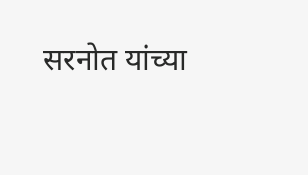सरनोत यांच्या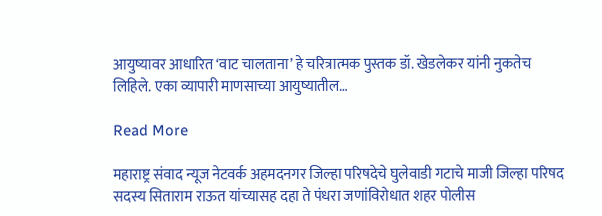आयुष्यावर आधारित ‘वाट चालताना’ हे चरित्रात्मक पुस्तक डॉ. खेडलेकर यांनी नुकतेच लिहिले. एका व्यापारी माणसाच्या आयुष्यातील…

Read More

महाराष्ट्र संवाद न्यूज नेटवर्क अहमदनगर जिल्हा परिषदेचे घुलेवाडी गटाचे माजी जिल्हा परिषद सदस्य सिताराम राऊत यांच्यासह दहा ते पंधरा जणांविरोधात शहर पोलीस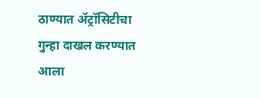ठाण्यात ॲट्रॉसिटीचा गुन्हा दाखल करण्यात आला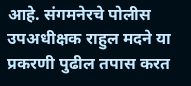आहे. संगमनेरचे पोलीस उपअधीक्षक राहुल मदने या प्रकरणी पुढील तपास करत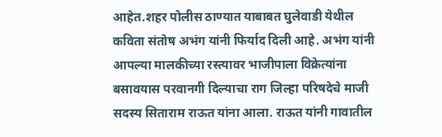आहेत.शहर पोलीस ठाण्यात याबाबत घुलेवाडी येथील कविता संतोष अभंग यांनी फिर्याद दिली आहे. अभंग यांनी आपल्या मालकीच्या रस्त्यावर भाजीपाला विक्रेत्यांना बसावयास परवानगी दिल्याचा राग जिल्हा परिषदेचे माजी सदस्य सिताराम राऊत यांना आला. राऊत यांनी गावातील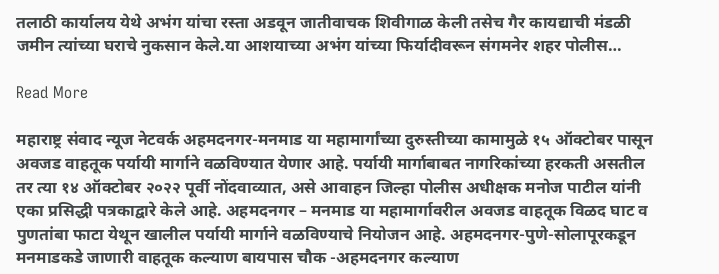तलाठी कार्यालय येथे अभंग यांचा रस्ता अडवून जातीवाचक शिवीगाळ केली तसेच गैर कायद्याची मंडळी जमीन त्यांच्या घराचे नुकसान केले.या आशयाच्या अभंग यांच्या फिर्यादीवरून संगमनेर शहर पोलीस…

Read More

महाराष्ट्र संवाद न्यूज नेटवर्क अहमदनगर-मनमाड या महामार्गांच्या दुरुस्तीच्या कामामुळे १५ ऑक्टोबर पासून अवजड वाहतूक पर्यायी मार्गाने वळविण्यात येणार आहे. पर्यायी मार्गाबाबत नागरिकांच्या हरकती असतील तर त्या १४ ऑक्टोबर २०२२ पूर्वी नोंदवाव्यात, असे आवाहन जिल्हा पोलीस अधीक्षक मनोज पाटील यांनी एका प्रसिद्धी पत्रकाद्वारे केले आहे. अहमदनगर – मनमाड या महामार्गावरील अवजड वाहतूक विळद घाट व पुणतांबा फाटा येथून खालील पर्यायी मार्गाने वळविण्याचे नियोजन आहे. अहमदनगर-पुणे-सोलापूरकडून मनमाडकडे जाणारी वाहतूक कल्याण बायपास चौक -अहमदनगर कल्याण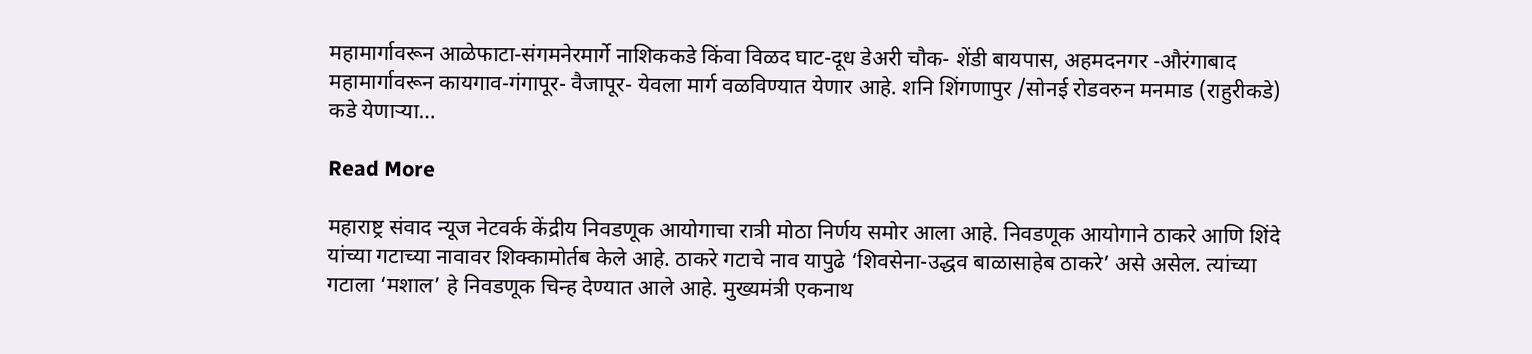महामार्गावरून आळेफाटा-संगमनेरमार्गे नाशिककडे किंवा विळद घाट-दूध डेअरी चौक- शेंडी बायपास, अहमदनगर -औरंगाबाद महामार्गावरून कायगाव-गंगापूर- वैजापूर- येवला मार्ग वळविण्यात येणार आहे. शनि शिंगणापुर /सोनई रोडवरुन मनमाड (राहुरीकडे) कडे येणाऱ्या…

Read More

महाराष्ट्र संवाद न्यूज नेटवर्क केंद्रीय निवडणूक आयोगाचा रात्री मोठा निर्णय समोर आला आहे. निवडणूक आयोगाने ठाकरे आणि शिंदे यांच्या गटाच्या नावावर शिक्कामोर्तब केले आहे. ठाकरे गटाचे नाव यापुढे ‘शिवसेना-उद्धव बाळासाहेब ठाकरे’ असे असेल. त्यांच्या गटाला ‘मशाल’ हे निवडणूक चिन्ह देण्यात आले आहे. मुख्यमंत्री एकनाथ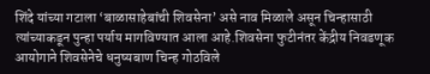शिंदे यांच्या गटाला ‘बाळासाहेबांची शिवसेना’ असे नाव मिळाले असून चिन्हासाठी त्यांच्याकडून पुन्हा पर्याय मागविण्यात आला आहे.शिवसेना फुटीनंतर केंद्रीय निवडणूक आयोगाने शिवसेनेचे धनुष्यबाण चिन्ह गोठविले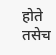होते तसेच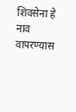शिवसेना हे नाव वापरण्यास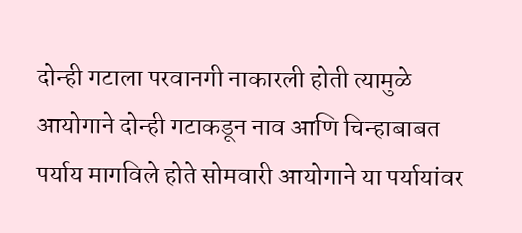दोन्ही गटाला परवानगी नाकारली होती त्यामुळे आयोगाने दोन्ही गटाकडून नाव आणि चिन्हाबाबत पर्याय मागविले होते सोमवारी आयोगाने या पर्यायांवर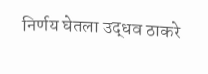निर्णय घेतला उद्धव ठाकरे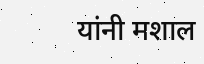यांनी मशाल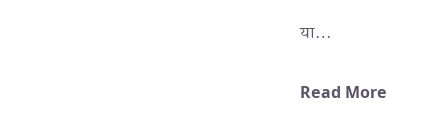या…

Read More